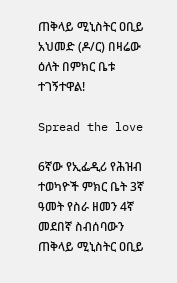ጠቅላይ ሚኒስትር ዐቢይ አህመድ (ዶ/ር) በዛሬው ዕለት በምክር ቤቱ ተገኝተዋል!

Spread the love

6ኛው የኢፌዲሪ የሕዝብ ተወካዮች ምክር ቤት 3ኛ ዓመት የስራ ዘመን 4ኛ መደበኛ ስብሰባውን ጠቅላይ ሚኒስትር ዐቢይ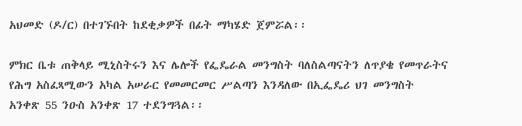አህመድ (ዶ/ር) በተገኙበት ከደቂቃዎች በፊት ማካሄድ ጀምሯል፡፡

ምክር ቤቱ ጠቅላይ ሚኒስትሩን እና ሌሎች የፌዴራል መንግስት ባለስልጣናትን ለጥያቄ የመጥራትና የሕግ አስፈጻሚውን አካል አሠራር የመመርመር ሥልጣን እንዳለው በኢፌዴሪ ህገ መንግስት አንቀጽ 55 ንዑስ አንቀጽ 17 ተደንግጓል፡፡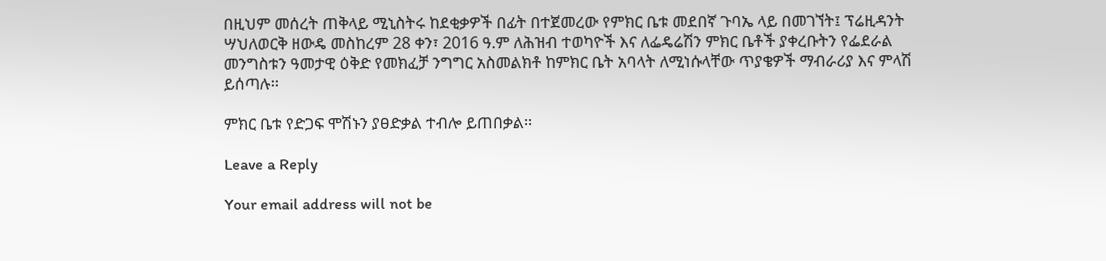በዚህም መሰረት ጠቅላይ ሚኒስትሩ ከደቂቃዎች በፊት በተጀመረው የምክር ቤቱ መደበኛ ጉባኤ ላይ በመገኘት፤ ፕሬዚዳንት ሣህለወርቅ ዘውዴ መስከረም 28 ቀን፣ 2016 ዓ.ም ለሕዝብ ተወካዮች እና ለፌዴሬሽን ምክር ቤቶች ያቀረቡትን የፌደራል መንግስቱን ዓመታዊ ዕቅድ የመክፈቻ ንግግር አስመልክቶ ከምክር ቤት አባላት ለሚነሱላቸው ጥያቄዎች ማብራሪያ እና ምላሽ ይሰጣሉ፡፡

ምክር ቤቱ የድጋፍ ሞሽኑን ያፀድቃል ተብሎ ይጠበቃል፡፡

Leave a Reply

Your email address will not be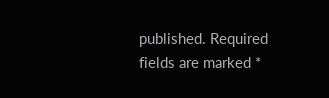published. Required fields are marked *